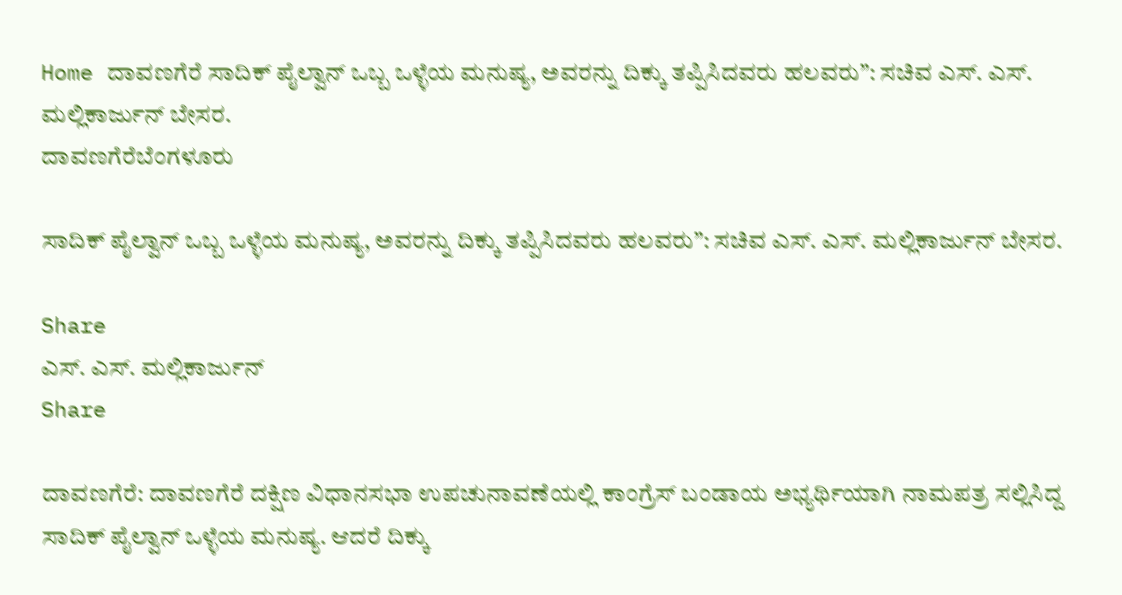Home ದಾವಣಗೆರೆ ಸಾದಿಕ್ ಪೈಲ್ವಾನ್ ಒಬ್ಬ ಒಳ್ಳೆಯ ಮನುಷ್ಯ, ಅವರನ್ನು ದಿಕ್ಕು ತಪ್ಪಿಸಿದವರು ಹಲವರು”: ಸಚಿವ ಎಸ್. ಎಸ್. ಮಲ್ಲಿಕಾರ್ಜುನ್ ಬೇಸರ.
ದಾವಣಗೆರೆಬೆಂಗಳೂರು

ಸಾದಿಕ್ ಪೈಲ್ವಾನ್ ಒಬ್ಬ ಒಳ್ಳೆಯ ಮನುಷ್ಯ, ಅವರನ್ನು ದಿಕ್ಕು ತಪ್ಪಿಸಿದವರು ಹಲವರು”: ಸಚಿವ ಎಸ್. ಎಸ್. ಮಲ್ಲಿಕಾರ್ಜುನ್ ಬೇಸರ.

Share
ಎಸ್. ಎಸ್. ಮಲ್ಲಿಕಾರ್ಜುನ್
Share

ದಾವಣಗೆರೆ: ದಾವಣಗೆರೆ ದಕ್ಷಿಣ ವಿಧಾನಸಭಾ ಉಪಚುನಾವಣೆಯಲ್ಲಿ ಕಾಂಗ್ರೆಸ್ ಬಂಡಾಯ ಅಭ್ಯರ್ಥಿಯಾಗಿ ನಾಮಪತ್ರ ಸಲ್ಲಿಸಿದ್ದ ಸಾದಿಕ್ ಪೈಲ್ವಾನ್ ಒಳ್ಳೆಯ ಮನುಷ್ಯ. ಆದರೆ ದಿಕ್ಕು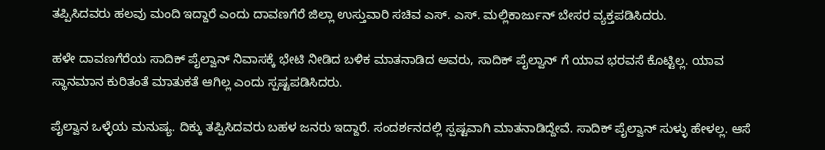ತಪ್ಪಿಸಿದವರು ಹಲವು ಮಂದಿ ಇದ್ದಾರೆ ಎಂದು ದಾವಣಗೆರೆ ಜಿಲ್ಲಾ ಉಸ್ತುವಾರಿ ಸಚಿವ ಎಸ್. ಎಸ್. ಮಲ್ಲಿಕಾರ್ಜುನ್ ಬೇಸರ ವ್ಯಕ್ತಪಡಿಸಿದರು.

ಹಳೇ ದಾವಣಗೆರೆಯ ಸಾದಿಕ್ ಪೈಲ್ವಾನ್ ನಿವಾಸಕ್ಕೆ ಭೇಟಿ ನೀಡಿದ ಬಳಿಕ ಮಾತನಾಡಿದ ಅವರು, ಸಾದಿಕ್ ಪೈಲ್ವಾನ್ ಗೆ ಯಾವ ಭರವಸೆ ಕೊಟ್ಟಿಲ್ಲ. ಯಾವ ಸ್ಥಾನಮಾನ ಕುರಿತಂತೆ ಮಾತುಕತೆ ಆಗಿಲ್ಲ ಎಂದು ಸ್ಪಷ್ಟಪಡಿಸಿದರು.

ಪೈಲ್ವಾನ ಒಳ್ಳೆಯ ಮನುಷ್ಯ. ದಿಕ್ಕು ತಪ್ಪಿಸಿದವರು ಬಹಳ ಜನರು ಇದ್ದಾರೆ. ಸಂದರ್ಶನದಲ್ಲಿ ಸ್ಪಷ್ಟವಾಗಿ ಮಾತನಾಡಿದ್ದೇವೆ. ಸಾದಿಕ್ ಪೈಲ್ವಾನ್ ಸುಳ್ಳು ಹೇಳಲ್ಲ. ಆಸೆ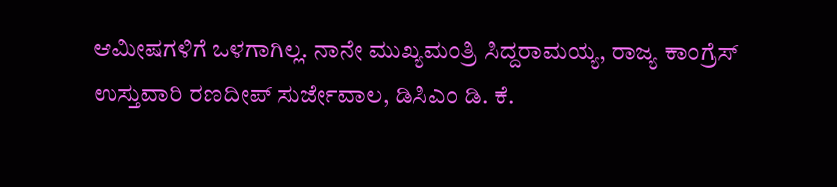ಆಮೀಷಗಳಿಗೆ ಒಳಗಾಗಿಲ್ಲ. ನಾನೇ ಮುಖ್ಯಮಂತ್ರಿ ಸಿದ್ದರಾಮಯ್ಯ, ರಾಜ್ಯ ಕಾಂಗ್ರೆಸ್ ಉಸ್ತುವಾರಿ ರಣದೀಪ್ ಸುರ್ಜೇವಾಲ, ಡಿಸಿಎಂ ಡಿ. ಕೆ.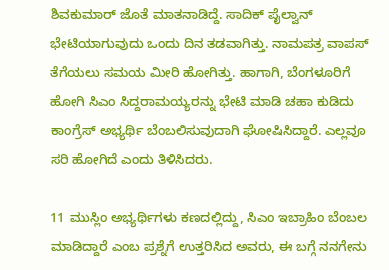ಶಿವಕುಮಾರ್ ಜೊತೆ ಮಾತನಾಡಿದ್ದೆ. ಸಾದಿಕ್ ಪೈಲ್ವಾನ್ ಭೇಟಿಯಾಗುವುದು ಒಂದು ದಿನ ತಡವಾಗಿತ್ತು. ನಾಮಪತ್ರ ವಾಪಸ್ ತೆಗೆಯಲು ಸಮಯ ಮೀರಿ ಹೋಗಿತ್ತು. ಹಾಗಾಗಿ, ಬೆಂಗಳೂರಿಗೆ ಹೋಗಿ ಸಿಎಂ ಸಿದ್ದರಾಮಯ್ಯರನ್ನು ಭೇಟಿ ಮಾಡಿ ಚಹಾ ಕುಡಿದು ಕಾಂಗ್ರೆಸ್ ಅಭ್ಯರ್ಥಿ ಬೆಂಬಲಿಸುವುದಾಗಿ ಘೋಷಿಸಿದ್ದಾರೆ. ಎಲ್ಲವೂ ಸರಿ ಹೋಗಿದೆ ಎಂದು ತಿಳಿಸಿದರು.

11 ಮುಸ್ಲಿಂ ಅಭ್ಯರ್ಥಿಗಳು ಕಣದಲ್ಲಿದ್ದು, ಸಿಎಂ ಇಬ್ರಾಹಿಂ ಬೆಂಬಲ ಮಾಡಿದ್ದಾರೆ ಎಂಬ ಪ್ರಶ್ನೆಗೆ ಉತ್ತರಿಸಿದ ಅವರು, ಈ ಬಗ್ಗೆ ನನಗೇನು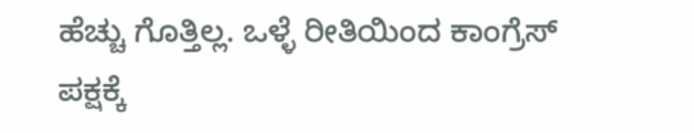ಹೆಚ್ಚು ಗೊತ್ತಿಲ್ಲ. ಒಳ್ಳೆ ರೀತಿಯಿಂದ ಕಾಂಗ್ರೆಸ್ ಪಕ್ಷಕ್ಕೆ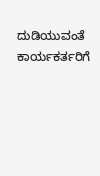ದುಡಿಯುವಂತೆ ಕಾರ್ಯಕರ್ತರಿಗೆ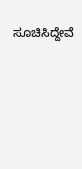ಸೂಚಿಸಿದ್ದೇವೆ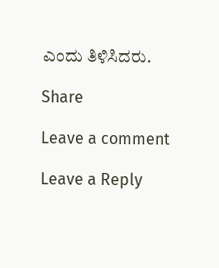ಎಂದು ತಿಳಿಸಿದರು.

Share

Leave a comment

Leave a Reply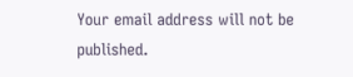Your email address will not be published.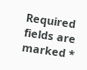Required fields are marked *